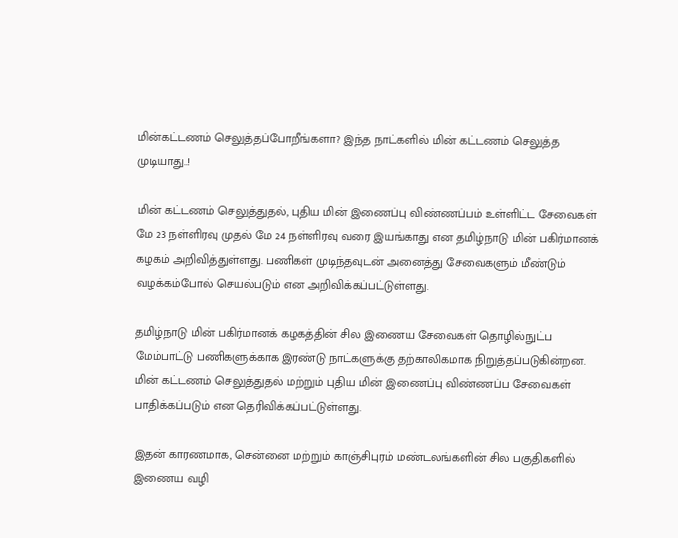மின்கட்டணம் செலுத்தப்போறீங்களா? இந்த நாட்களில் மின் கட்டணம் செலுத்த முடியாது..!

மின் கட்டணம் செலுத்துதல், புதிய மின் இணைப்பு விண்ணப்பம் உள்ளிட்ட சேவைகள் மே 23 நள்ளிரவு முதல் மே 24 நள்ளிரவு வரை இயங்காது என தமிழ்நாடு மின் பகிர்மானக் கழகம் அறிவித்துள்ளது. பணிகள் முடிந்தவுடன் அனைத்து சேவைகளும் மீண்டும் வழக்கம்போல் செயல்படும் என அறிவிக்கப்பட்டுள்ளது.

தமிழ்நாடு மின் பகிர்மானக் கழகத்தின் சில இணைய சேவைகள் தொழில்நுட்ப மேம்பாட்டு பணிகளுக்காக இரண்டு நாட்களுக்கு தற்காலிகமாக நிறுத்தப்படுகின்றன. மின் கட்டணம் செலுத்துதல் மற்றும் புதிய மின் இணைப்பு விண்ணப்ப சேவைகள் பாதிக்கப்படும் என தெரிவிக்கப்பட்டுள்ளது.

இதன் காரணமாக, சென்னை மற்றும் காஞ்சிபுரம் மண்டலங்களின் சில பகுதிகளில் இணைய வழி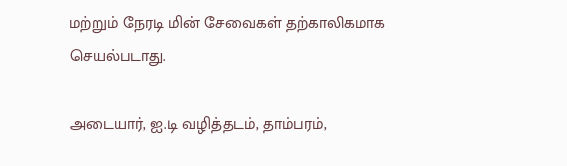மற்றும் நேரடி மின் சேவைகள் தற்காலிகமாக செயல்படாது.

அடையார், ஐ.டி வழித்தடம், தாம்பரம்,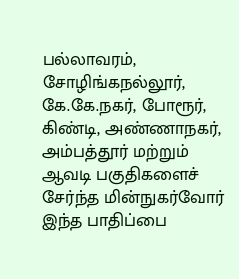பல்லாவரம், சோழிங்கநல்லூர், கே.கே.நகர், போரூர், கிண்டி, அண்ணாநகர், அம்பத்தூர் மற்றும் ஆவடி பகுதிகளைச் சேர்ந்த மின்நுகர்வோர் இந்த பாதிப்பை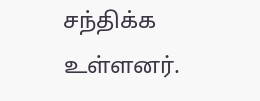சந்திக்க உள்ளனர்.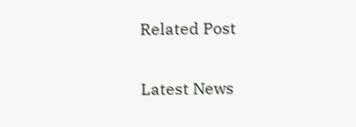Related Post

Latest News